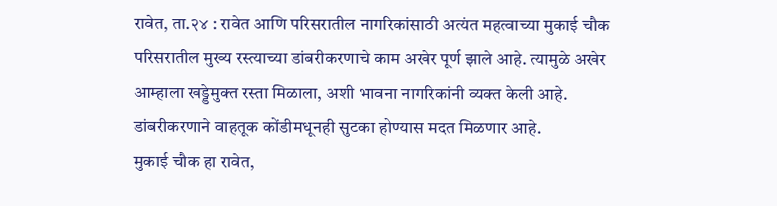रावेत, ता.२४ : रावेत आणि परिसरातील नागरिकांसाठी अत्यंत महत्वाच्या मुकाई चौक परिसरातील मुख्य रस्त्याच्या डांबरीकरणाचे काम अखेर पूर्ण झाले आहे. त्यामुळे अखेर आम्हाला खड्डेमुक्त रस्ता मिळाला, अशी भावना नागरिकांनी व्यक्त केली आहे. डांबरीकरणाने वाहतूक कोंडीमधूनही सुटका होण्यास मदत मिळणार आहे.
मुकाई चौक हा रावेत,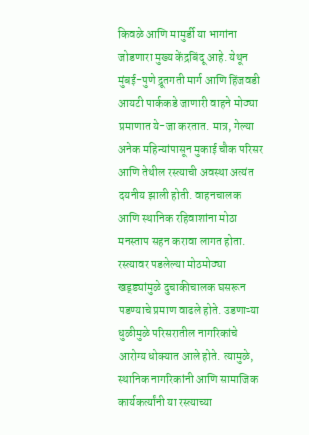किवळे आणि मामुर्डी या भागांना जोडणारा मुख्य केंद्रबिंदू आहे. येथून मुंबई-पुणे द्रूतगती मार्ग आणि हिंजवडी आयटी पार्ककडे जाणारी वाहने मोठ्या प्रमाणात ये-जा करतात. मात्र, गेल्या अनेक महिन्यांपासून मुकाई चौक परिसर आणि तेथील रस्त्याची अवस्था अत्यंत दयनीय झाली होती. वाहनचालक आणि स्थानिक रहिवाशांना मोठा मनस्ताप सहन करावा लागत होता. रस्त्यावर पडलेल्या मोठमोठ्या खड्ड्यांमुळे दुचाकीचालक घसरून पडण्याचे प्रमाण वाढले होते. उडणाऱ्या धुळीमुळे परिसरातील नागरिकांचे आरोग्य धोक्यात आले होते. त्यामुळे, स्थानिक नागरिकांनी आणि सामाजिक कार्यकर्त्यांनी या रस्त्याच्या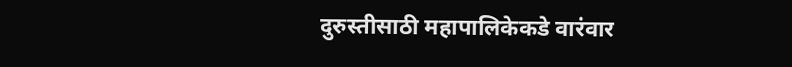दुरुस्तीसाठी महापालिकेकडे वारंवार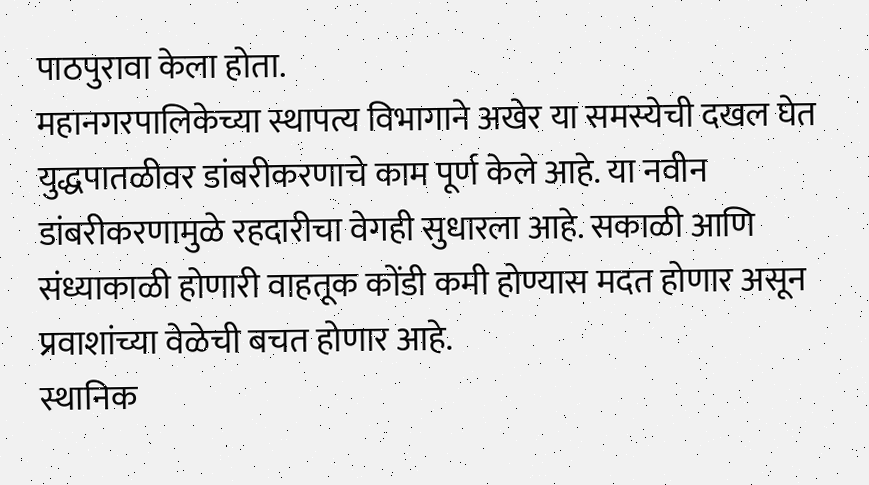पाठपुरावा केला होता.
महानगरपालिकेच्या स्थापत्य विभागाने अखेर या समस्येची दखल घेत युद्धपातळीवर डांबरीकरणाचे काम पूर्ण केले आहे. या नवीन डांबरीकरणामुळे रहदारीचा वेगही सुधारला आहे. सकाळी आणि संध्याकाळी होणारी वाहतूक कोंडी कमी होण्यास मदत होणार असून प्रवाशांच्या वेळेची बचत होणार आहे.
स्थानिक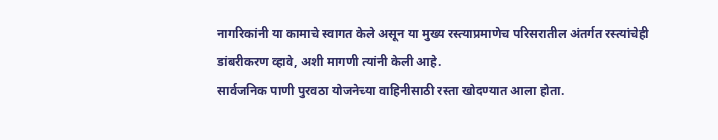नागरिकांनी या कामाचे स्वागत केले असून या मुख्य रस्त्याप्रमाणेच परिसरातील अंतर्गत रस्त्यांचेही डांबरीकरण व्हावे, अशी मागणी त्यांनी केली आहे.
सार्वजनिक पाणी पुरवठा योजनेच्या वाहिनीसाठी रस्ता खोदण्यात आला होता.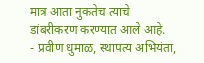मात्र आता नुकतेच त्याचे डांबरीकरण करण्यात आले आहे.
- प्रवीण धुमाळ, स्थापत्य अभियंता,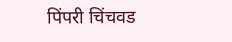पिंपरी चिंचवड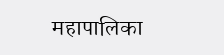महापालिका